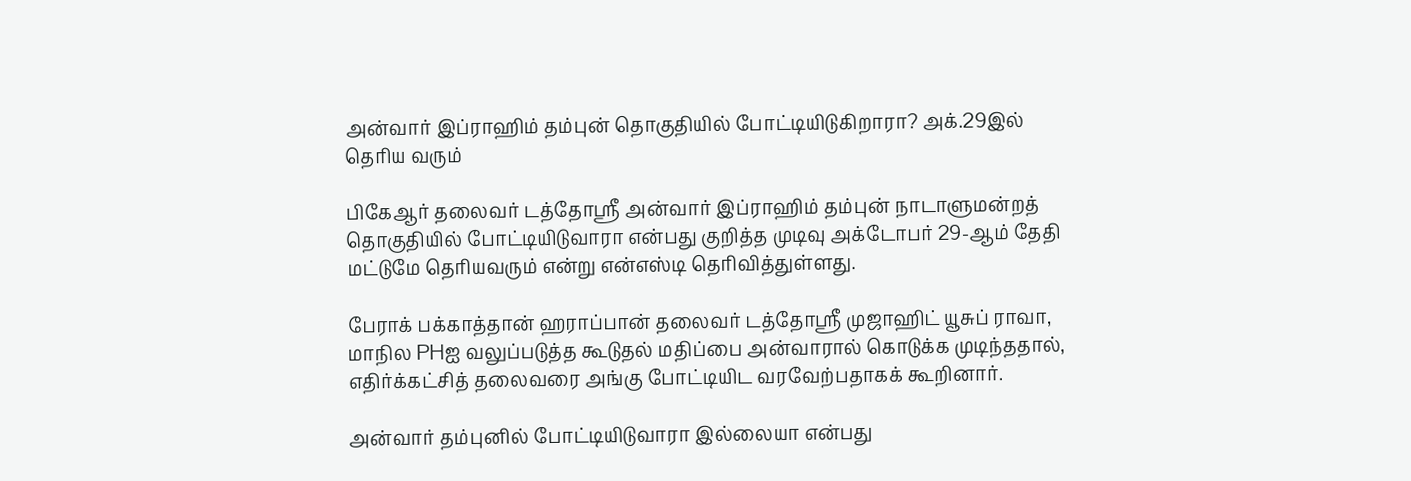அன்வார் இப்ராஹிம் தம்புன் தொகுதியில் போட்டியிடுகிறாரா? அக்.29இல் தெரிய வரும்

பிகேஆர் தலைவர் டத்தோஸ்ரீ அன்வார் இப்ராஹிம் தம்புன் நாடாளுமன்றத் தொகுதியில் போட்டியிடுவாரா என்பது குறித்த முடிவு அக்டோபர் 29-ஆம் தேதி மட்டுமே தெரியவரும் என்று என்எஸ்டி தெரிவித்துள்ளது.

பேராக் பக்காத்தான் ஹராப்பான் தலைவர் டத்தோஸ்ரீ முஜாஹிட் யூசுப் ராவா, மாநில PHஐ வலுப்படுத்த கூடுதல் மதிப்பை அன்வாரால் கொடுக்க முடிந்ததால், எதிர்க்கட்சித் தலைவரை அங்கு போட்டியிட வரவேற்பதாகக் கூறினார்.

அன்வார் தம்புனில் போட்டியிடுவாரா இல்லையா என்பது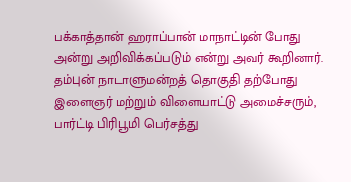பக்காத்தான் ஹராப்பான் மாநாட்டின் போது அன்று அறிவிக்கப்படும் என்று அவர் கூறினார். தம்புன் நாடாளுமன்றத் தொகுதி தற்போது இளைஞர் மற்றும் விளையாட்டு அமைச்சரும், பார்ட்டி பிரிபூமி பெர்சத்து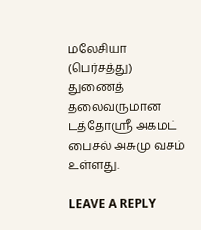மலேசியா (பெர்சத்து) துணைத் தலைவருமான டத்தோஸ்ரீ அகமட் பைசல் அசுமு வசம் உள்ளது.

LEAVE A REPLY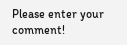Please enter your comment!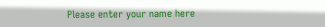Please enter your name here